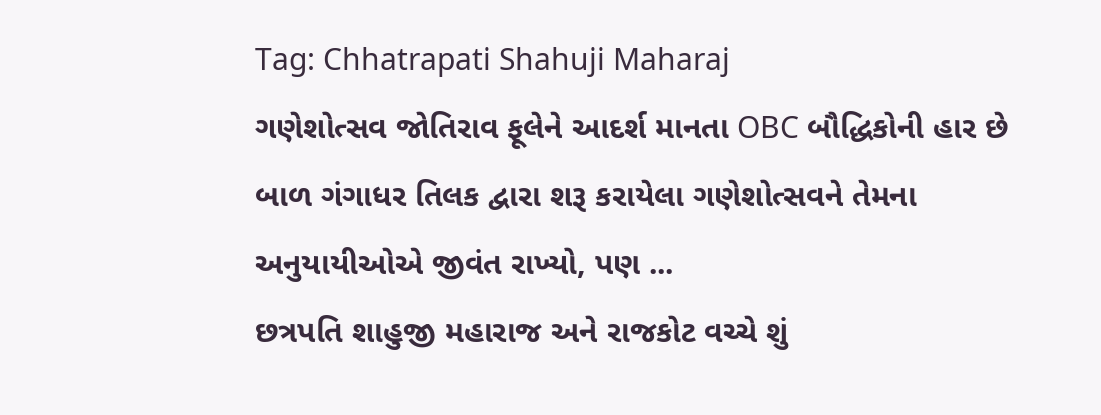Tag: Chhatrapati Shahuji Maharaj
ગણેશોત્સવ જોતિરાવ ફૂલેને આદર્શ માનતા OBC બૌદ્ધિકોની હાર છે
બાળ ગંગાધર તિલક દ્વારા શરૂ કરાયેલા ગણેશોત્સવને તેમના અનુયાયીઓએ જીવંત રાખ્યો, પણ ...
છત્રપતિ શાહુજી મહારાજ અને રાજકોટ વચ્ચે શું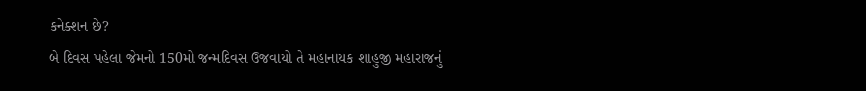કનેક્શન છે?
બે દિવસ પહેલા જેમનો 150મો જન્મદિવસ ઉજવાયો તે મહાનાયક શાહુજી મહારાજનું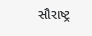સૌરાષ્ટ્ર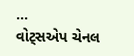...
વોટ્સએપ ચેનલ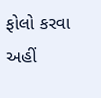ફોલો કરવા અહીં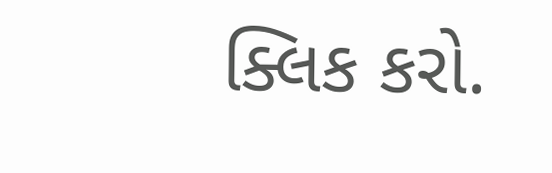ક્લિક કરો.